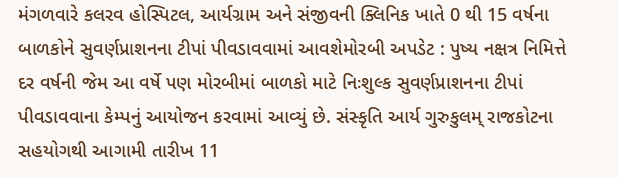મંગળવારે કલરવ હોસ્પિટલ, આર્યગ્રામ અને સંજીવની ક્લિનિક ખાતે 0 થી 15 વર્ષના બાળકોને સુવર્ણપ્રાશનના ટીપાં પીવડાવવામાં આવશેમોરબી અપડેટ : પુષ્ય નક્ષત્ર નિમિત્તે દર વર્ષની જેમ આ વર્ષે પણ મોરબીમાં બાળકો માટે નિઃશુલ્ક સુવર્ણપ્રાશનના ટીપાં પીવડાવવાના કેમ્પનું આયોજન કરવામાં આવ્યું છે. સંસ્કૃતિ આર્ય ગુરુકુલમ્ રાજકોટના સહયોગથી આગામી તારીખ 11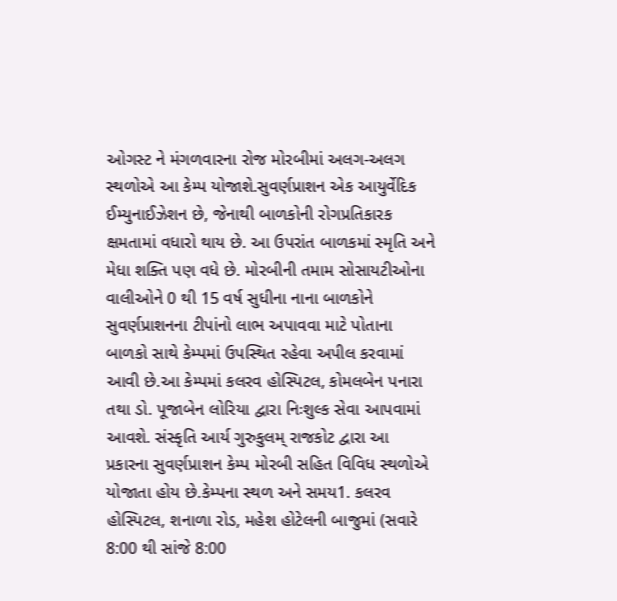ઓગસ્ટ ને મંગળવારના રોજ મોરબીમાં અલગ-અલગ સ્થળોએ આ કેમ્પ યોજાશે.સુવર્ણપ્રાશન એક આયુર્વેદિક ઈમ્યુનાઈઝેશન છે, જેનાથી બાળકોની રોગપ્રતિકારક ક્ષમતામાં વધારો થાય છે. આ ઉપરાંત બાળકમાં સ્મૃતિ અને મેધા શક્તિ પણ વધે છે. મોરબીની તમામ સોસાયટીઓના વાલીઓને 0 થી 15 વર્ષ સુધીના નાના બાળકોને સુવર્ણપ્રાશનના ટીપાંનો લાભ અપાવવા માટે પોતાના બાળકો સાથે કેમ્પમાં ઉપસ્થિત રહેવા અપીલ કરવામાં આવી છે.આ કેમ્પમાં કલરવ હોસ્પિટલ, કોમલબેન પનારા તથા ડો. પૂજાબેન લોરિયા દ્વારા નિઃશુલ્ક સેવા આપવામાં આવશે. સંસ્કૃતિ આર્ય ગુરુકુલમ્ રાજકોટ દ્વારા આ પ્રકારના સુવર્ણપ્રાશન કેમ્પ મોરબી સહિત વિવિધ સ્થળોએ યોજાતા હોય છે.કેમ્પના સ્થળ અને સમય1. કલરવ હોસ્પિટલ, શનાળા રોડ, મહેશ હોટેલની બાજુમાં (સવારે 8:00 થી સાંજે 8:00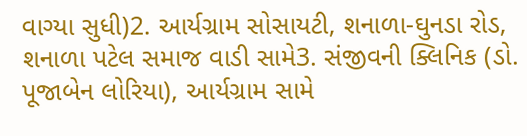વાગ્યા સુધી)2. આર્યગ્રામ સોસાયટી, શનાળા-ઘુનડા રોડ, શનાળા પટેલ સમાજ વાડી સામે3. સંજીવની ક્લિનિક (ડો. પૂજાબેન લોરિયા), આર્યગ્રામ સામે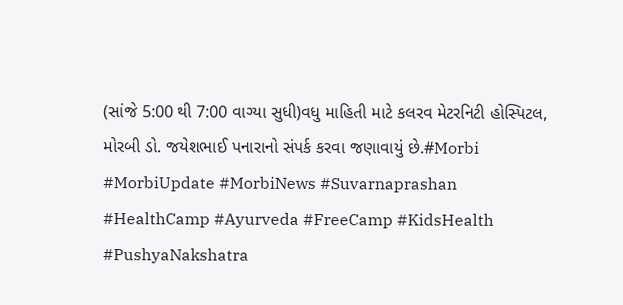(સાંજે 5:00 થી 7:00 વાગ્યા સુધી)વધુ માહિતી માટે કલરવ મેટરનિટી હોસ્પિટલ, મોરબી ડો. જયેશભાઈ પનારાનો સંપર્ક કરવા જણાવાયું છે.#Morbi #MorbiUpdate #MorbiNews #Suvarnaprashan #HealthCamp #Ayurveda #FreeCamp #KidsHealth #PushyaNakshatra